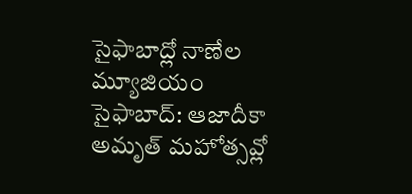సైఫాబాద్లో నాణేల మ్యూజియం
సైఫాబాద్: ఆజాదీకా అమృత్ మహోత్సవ్లో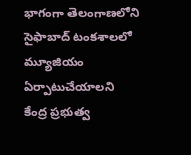భాగంగా తెలంగాణలోని సైఫాబాద్ టంకశాలలో మ్యూజియం ఏర్పాటుచేయాలని కేంద్ర ప్రభుత్వ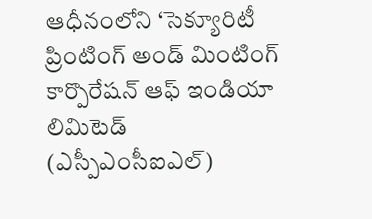ఆధీనంలోని ‘సెక్యూరిటీ ప్రింటింగ్ అండ్ మింటింగ్ కార్పొరేషన్ ఆఫ్ ఇండియా లిమిటెడ్ (ఎస్పీఎంసీఐఎల్)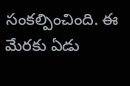సంకల్పించింది. ఈ మేరకు ఏడు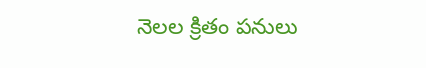నెలల క్రితం పనులు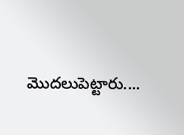మొదలుపెట్టారు....